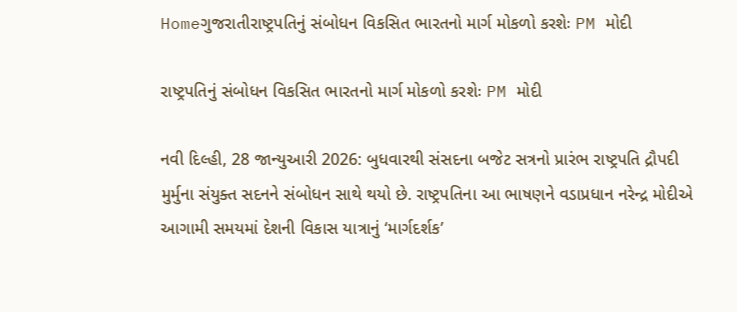Homeગુજરાતીરાષ્ટ્રપતિનું સંબોધન વિકસિત ભારતનો માર્ગ મોકળો કરશેઃ PM મોદી

રાષ્ટ્રપતિનું સંબોધન વિકસિત ભારતનો માર્ગ મોકળો કરશેઃ PM મોદી

નવી દિલ્હી, 28 જાન્યુઆરી 2026: બુધવારથી સંસદના બજેટ સત્રનો પ્રારંભ રાષ્ટ્રપતિ દ્રૌપદી મુર્મુના સંયુક્ત સદનને સંબોધન સાથે થયો છે. રાષ્ટ્રપતિના આ ભાષણને વડાપ્રધાન નરેન્દ્ર મોદીએ આગામી સમયમાં દેશની વિકાસ યાત્રાનું ‘માર્ગદર્શક’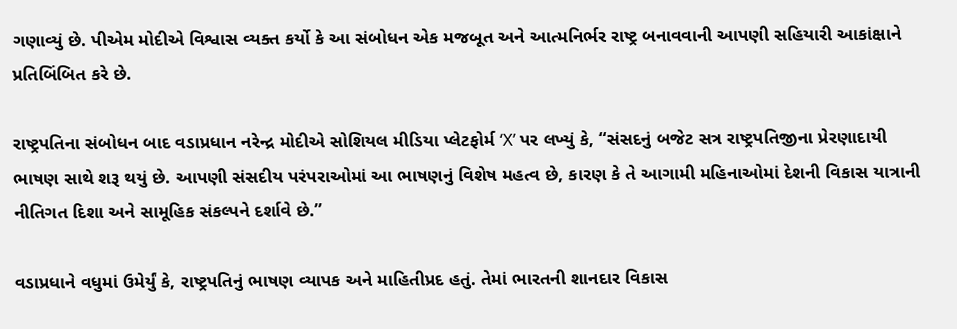ગણાવ્યું છે. પીએમ મોદીએ વિશ્વાસ વ્યક્ત કર્યો કે આ સંબોધન એક મજબૂત અને આત્મનિર્ભર રાષ્ટ્ર બનાવવાની આપણી સહિયારી આકાંક્ષાને પ્રતિબિંબિત કરે છે.

રાષ્ટ્રપતિના સંબોધન બાદ વડાપ્રધાન નરેન્દ્ર મોદીએ સોશિયલ મીડિયા પ્લેટફોર્મ ‘X’ પર લખ્યું કે, “સંસદનું બજેટ સત્ર રાષ્ટ્રપતિજીના પ્રેરણાદાયી ભાષણ સાથે શરૂ થયું છે. આપણી સંસદીય પરંપરાઓમાં આ ભાષણનું વિશેષ મહત્વ છે, કારણ કે તે આગામી મહિનાઓમાં દેશની વિકાસ યાત્રાની નીતિગત દિશા અને સામૂહિક સંકલ્પને દર્શાવે છે.”

વડાપ્રધાને વધુમાં ઉમેર્યું કે, રાષ્ટ્રપતિનું ભાષણ વ્યાપક અને માહિતીપ્રદ હતું. તેમાં ભારતની શાનદાર વિકાસ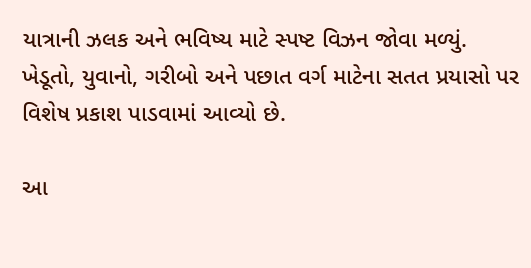યાત્રાની ઝલક અને ભવિષ્ય માટે સ્પષ્ટ વિઝન જોવા મળ્યું. ખેડૂતો, યુવાનો, ગરીબો અને પછાત વર્ગ માટેના સતત પ્રયાસો પર વિશેષ પ્રકાશ પાડવામાં આવ્યો છે.

આ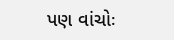પણ વાંચોઃ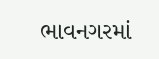ભાવનગરમાં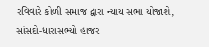રવિવારે કોળી સમાજ દ્વારા ન્યાય સભા યોજાશે, સાંસદો-ધારાસભ્યો હાજર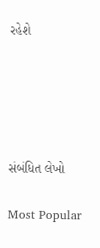રહેશે





સંબંધિત લેખો

Most Popular